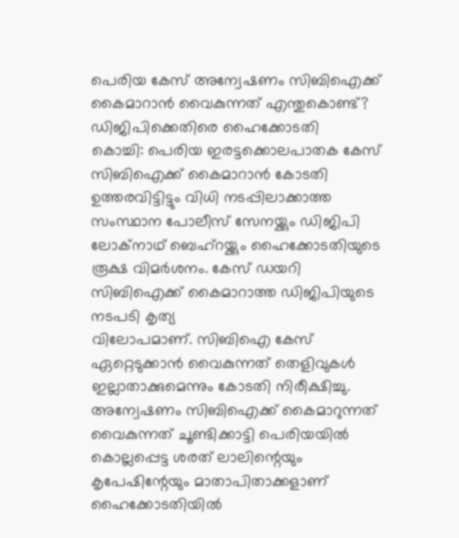പെരിയ കേസ് അന്വേഷണം സിബിഐക്ക് കൈമാറാൻ വൈകുന്നത് എന്തുകൊണ്ട്? ഡിജിപിക്കെതിരെ ഹൈക്കോടതി
കൊച്ചി: പെരിയ ഇരട്ടക്കൊലപാതക കേസ് സിബിഐക്ക് കൈമാറാൻ കോടതി ഉത്തരവിട്ടിട്ടും വിധി നടപ്പിലാക്കാത്ത സംസ്ഥാന പോലീസ് സേനയ്ക്കും ഡിജിപി ലോക്നാഥ് ബെഹ്റയ്ക്കും ഹൈക്കോടതിയുടെ രൂക്ഷ വിമർശനം. കേസ് ഡയറി സിബിഐക്ക് കൈമാറാത്ത ഡിജിപിയുടെ നടപടി കൃത്യ
വിലോപമാണ്. സിബിഐ കേസ് ഏറ്റെടുക്കാൻ വൈകുന്നത് തെളിവുകൾ ഇല്ലാതാക്കുമെന്നും കോടതി നിരീക്ഷിച്ചു.
അന്വേഷണം സിബിഐക്ക് കൈമാറുന്നത് വൈകുന്നത് ചൂണ്ടിക്കാട്ടി പെരിയയിൽ കൊല്ലപ്പെട്ട ശരത് ലാലിന്റെയും കൃപേഷിന്റേയും മാതാപിതാക്കളാണ് ഹൈക്കോടതിയിൽ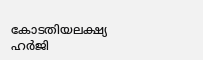കോടതിയലക്ഷ്യ ഹർജി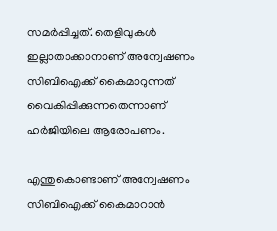സമർപ്പിച്ചത്. തെളിവുകൾ ഇല്ലാതാക്കാനാണ് അന്വേഷണം സിബിഐക്ക് കൈമാറുന്നത് വൈകിപ്പിക്കുന്നതെന്നാണ് ഹർജിയിലെ ആരോപണം.

എന്തുകൊണ്ടാണ് അന്വേഷണം സിബിഐക്ക് കൈമാറാൻ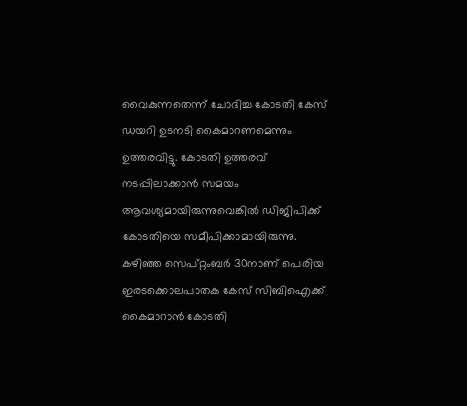വൈകുന്നതെന്ന് ചോദിച്ച കോടതി കേസ് ഡയറി ഉടനടി കൈമാറണമെന്നും ഉത്തരവിട്ടു. കോടതി ഉത്തരവ് നടപ്പിലാക്കാൻ സമയം ആവശ്യമായിരുന്നുവെങ്കിൽ ഡിജിപിക്ക് കോടതിയെ സമീപിക്കാമായിരുന്നു. കഴിഞ്ഞ സെപ്റ്റംബർ 30നാണ് പെരിയ ഇരടക്കൊലപാതക കേസ് സിബിഐക്ക് കൈമാറാൻ കോടതി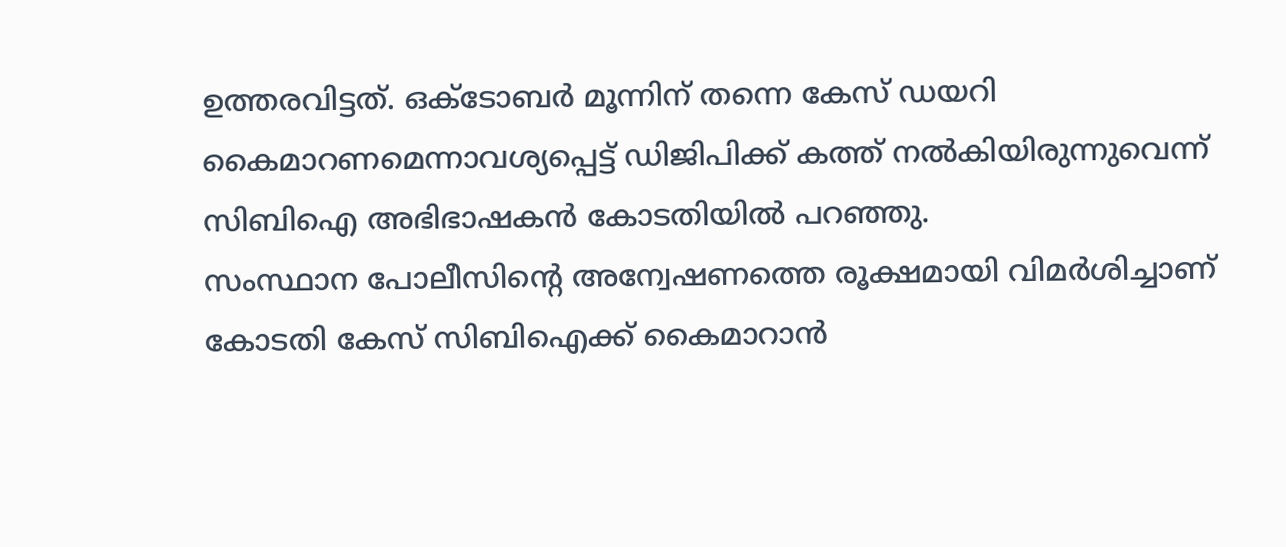ഉത്തരവിട്ടത്. ഒക്ടോബർ മൂന്നിന് തന്നെ കേസ് ഡയറി കൈമാറണമെന്നാവശ്യപ്പെട്ട് ഡിജിപിക്ക് കത്ത് നൽകിയിരുന്നുവെന്ന് സിബിഐ അഭിഭാഷകൻ കോടതിയിൽ പറഞ്ഞു.
സംസ്ഥാന പോലീസിന്റെ അന്വേഷണത്തെ രൂക്ഷമായി വിമർശിച്ചാണ് കോടതി കേസ് സിബിഐക്ക് കൈമാറാൻ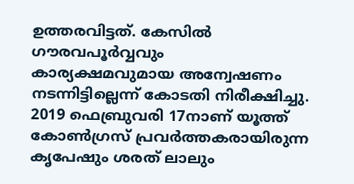ഉത്തരവിട്ടത്. കേസിൽ ഗൗരവപൂർവ്വവും കാര്യക്ഷമവുമായ അന്വേഷണം നടന്നിട്ടില്ലെന്ന് കോടതി നിരീക്ഷിച്ചു. 2019 ഫെബ്രുവരി 17നാണ് യൂത്ത് കോൺഗ്രസ് പ്രവർത്തകരായിരുന്ന കൃപേഷും ശരത് ലാലും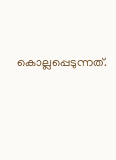കൊല്ലപ്പെടുന്നത്.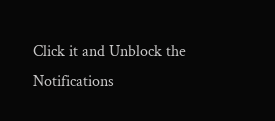Click it and Unblock the Notifications